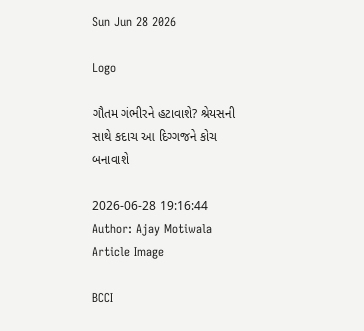Sun Jun 28 2026

Logo

ગૌતમ ગંભીરને હટાવાશે? શ્રેયસની સાથે કદાચ આ દિગ્ગજને કોચ બનાવાશે

2026-06-28 19:16:44
Author: Ajay Motiwala
Article Image

BCCI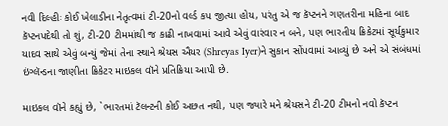નવી દિલ્હીઃ કોઈ ખેલાડીના નેતૃત્વમાં ટી-20નો વર્લ્ડ કપ જીત્યા હોય, પરંતુ એ જ કૅપ્ટનને ગણતરીના મહિના બાદ કૅપ્ટનપદેથી તો શું, ટી-20 ટીમમાંથી જ કાઢી નાખવામાં આવે એવું વારંવાર ન બને, પણ ભારતીય ક્રિકેટમાં સૂર્યકુમાર યાદવ સાથે એવું બન્યું જેમાં તેના સ્થાને શ્રેયસ ઐયર (Shreyas Iyer)ને સુકાન સોંપવામાં આવ્યું છે અને એ સંબંધમાં ઇંગ્લૅન્ડના જાણીતા ક્રિકેટર માઇકલ વૉને પ્રતિક્રિયા આપી છે.

માઇકલ વૉને કહ્યું છે, `ભારતમાં ટૅલન્ટની કોઈ અછત નથી, પણ જ્યારે મને શ્રેયસને ટી-20 ટીમનો નવો કૅપ્ટન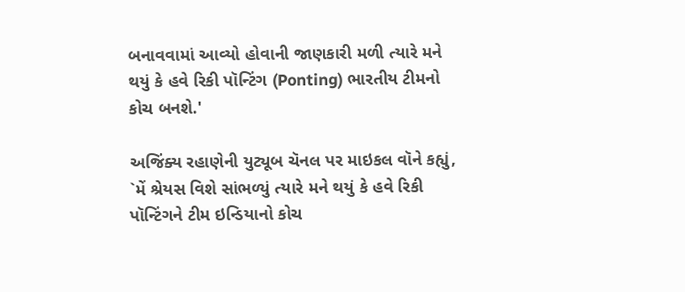બનાવવામાં આવ્યો હોવાની જાણકારી મળી ત્યારે મને થયું કે હવે રિકી પૉન્ટિંગ (Ponting) ભારતીય ટીમનો કોચ બનશે.'

અજિંક્ય રહાણેની યુટ્યૂબ ચૅનલ પર માઇકલ વૉને કહ્યું, `મેં શ્રેયસ વિશે સાંભળ્યું ત્યારે મને થયું કે હવે રિકી પૉન્ટિંગને ટીમ ઇન્ડિયાનો કોચ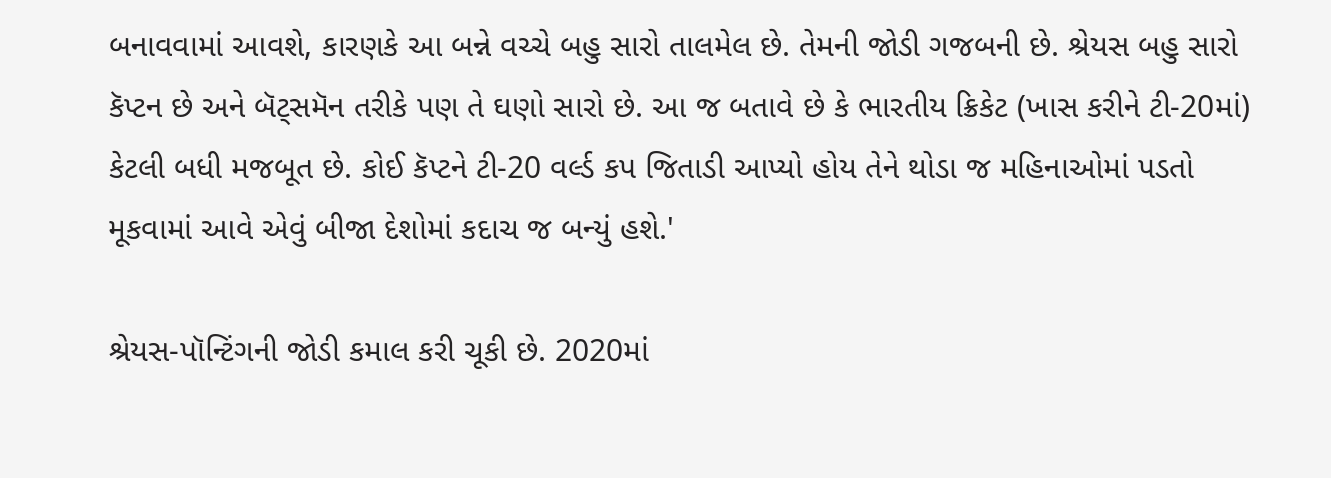બનાવવામાં આવશે, કારણકે આ બન્ને વચ્ચે બહુ સારો તાલમેલ છે. તેમની જોડી ગજબની છે. શ્રેયસ બહુ સારો કૅપ્ટન છે અને બૅટ્સમૅન તરીકે પણ તે ઘણો સારો છે. આ જ બતાવે છે કે ભારતીય ક્રિકેટ (ખાસ કરીને ટી-20માં) કેટલી બધી મજબૂત છે. કોઈ કૅપ્ટને ટી-20 વર્લ્ડ કપ જિતાડી આપ્યો હોય તેને થોડા જ મહિનાઓમાં પડતો મૂકવામાં આવે એવું બીજા દેશોમાં કદાચ જ બન્યું હશે.'

શ્રેયસ-પૉન્ટિંગની જોડી કમાલ કરી ચૂકી છે. 2020માં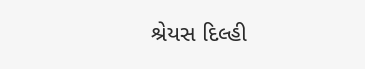શ્રેયસ દિલ્હી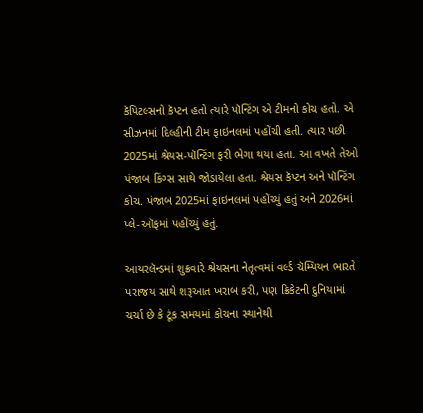કૅપિટલ્સનો કૅપ્ટન હતો ત્યારે પૉન્ટિંગ એ ટીમનો કોચ હતો. એ સીઝનમાં દિલ્હીની ટીમ ફાઇનલમાં પહોંચી હતી. ત્યાર પછી 2025માં શ્રેયસ-પૉન્ટિંગ ફરી ભેગા થયા હતા. આ વખતે તેઓ પંજાબ કિંગ્સ સાથે જોડાયેલા હતા. શ્રેયસ કૅપ્ટન અને પૉન્ટિંગ કોચ. પંજાબ 2025માં ફાઇનલમાં પહોંચ્યું હતું અને 2026માં પ્લે-ઑફમાં પહોંચ્યું હતું.

આયરલૅન્ડમાં શુક્રવારે શ્રેયસના નેતૃત્વમાં વર્લ્ડ ચૅમ્પિયન ભારતે પરાજય સાથે શરૂઆત ખરાબ કરી, પણ ક્રિકેટની દુનિયામાં ચર્ચા છે કે ટૂંક સમયમાં કોચના સ્થાનેથી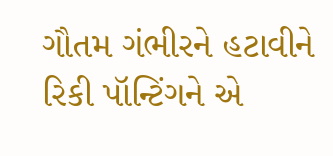ગૌતમ ગંભીરને હટાવીને રિકી પૉન્ટિંગને એ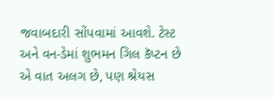જવાબદારી સોંપવામાં આવશે. ટેસ્ટ અને વન-ડેમાં શુભમન ગિલ કૅપ્ટન છે એ વાત અલગ છે, પણ શ્રેયસ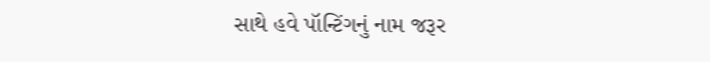સાથે હવે પૉન્ટિંગનું નામ જરૂર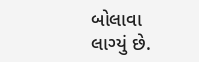બોલાવા લાગ્યું છે.